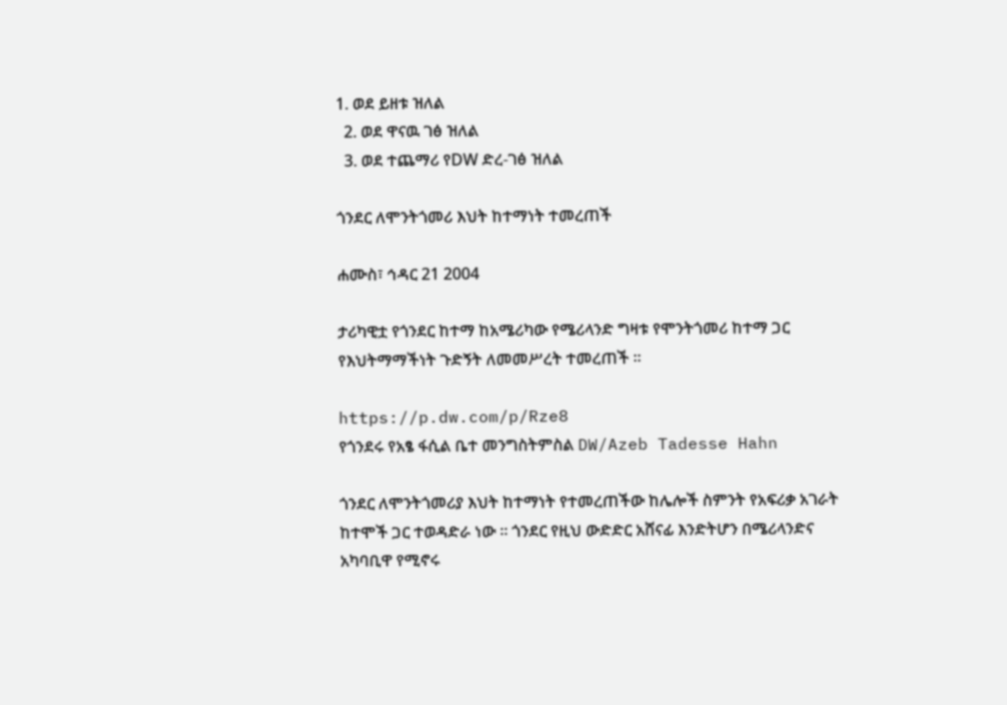1. ወደ ይዘቱ ዝለል
  2. ወደ ዋናዉ ገፅ ዝለል
  3. ወደ ተጨማሪ የDW ድረ-ገፅ ዝለል

ጎንደር ለሞንትጎመሪ እህት ከተማነት ተመረጠች

ሐሙስ፣ ኅዳር 21 2004

ታሪካዊቷ የጎንደር ከተማ ከአሜሪካው የሜሪላንድ ግዛቱ የሞንትጎመሪ ከተማ ጋር የእህትማማችነት ጉድኝት ለመመሥረት ተመረጠች ።

https://p.dw.com/p/Rze8
የጎንደሩ የአፄ ፋሲል ቤተ መንግስትምስል DW/Azeb Tadesse Hahn

ጎንደር ለሞንትጎመሪያ እህት ከተማነት የተመረጠችው ከሌሎች ስምንት የአፍሪቃ አገራት ከተሞች ጋር ተወዳድራ ነው ። ጎንደር የዚህ ውድድር አሸናፊ እንድትሆን በሜሪላንድና አካባቢዋ የሚኖሩ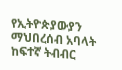የኢትዮጵያውያን ማህበረሰብ አባላት ከፍተኛ ትብብር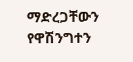ማድረጋቸውን የዋሽንግተን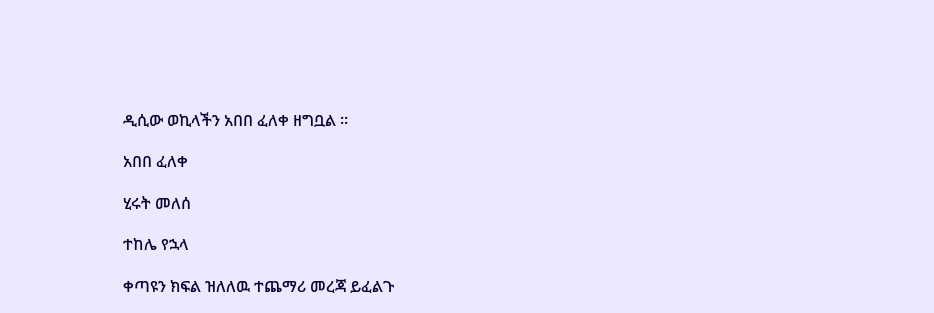ዲሲው ወኪላችን አበበ ፈለቀ ዘግቧል ።

አበበ ፈለቀ

ሂሩት መለሰ

ተከሌ የኋላ

ቀጣዩን ክፍል ዝለለዉ ተጨማሪ መረጃ ይፈልጉ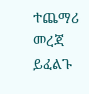ተጨማሪ መረጃ ይፈልጉ